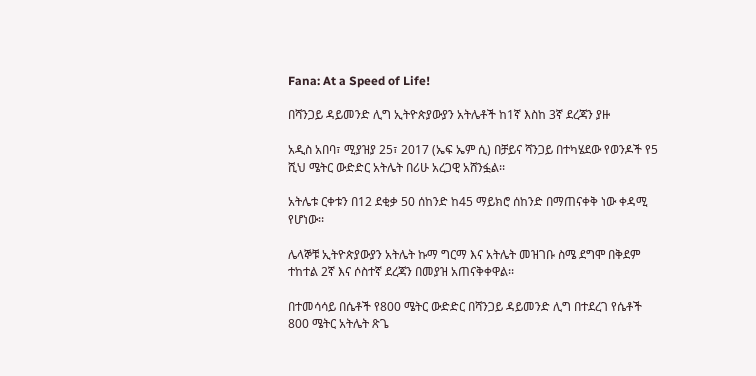Fana: At a Speed of Life!

በሻንጋይ ዳይመንድ ሊግ ኢትዮጵያውያን አትሌቶች ከ1ኛ እስከ 3ኛ ደረጃን ያዙ

አዲስ አበባ፣ ሚያዝያ 25፣ 2017 (ኤፍ ኤም ሲ) በቻይና ሻንጋይ በተካሄደው የወንዶች የ5 ሺህ ሜትር ውድድር አትሌት በሪሁ አረጋዊ አሸንፏል፡፡

አትሌቱ ርቀቱን በ12 ደቂቃ 50 ሰከንድ ከ45 ማይክሮ ሰከንድ በማጠናቀቅ ነው ቀዳሚ የሆነው፡፡

ሌላኞቹ ኢትዮጵያውያን አትሌት ኩማ ግርማ እና አትሌት መዝገቡ ስሜ ደግሞ በቅደም ተከተል 2ኛ እና ሶስተኛ ደረጃን በመያዝ አጠናቅቀዋል፡፡

በተመሳሳይ በሴቶች የ800 ሜትር ውድድር በሻንጋይ ዳይመንድ ሊግ በተደረገ የሴቶች 800 ሜትር አትሌት ጽጌ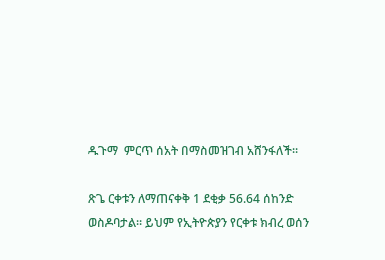ዱጉማ  ምርጥ ሰአት በማስመዝገብ አሸንፋለች።

ጽጌ ርቀቱን ለማጠናቀቅ 1 ደቂቃ 56.64 ሰከንድ ወስዶባታል። ይህም የኢትዮጵያን የርቀቱ ክብረ ወሰን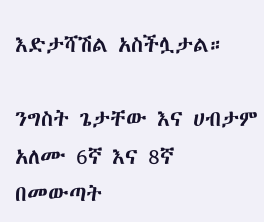እድታሻሽል አስችሏታል።

ንግስት ጌታቸው እና ሀብታም አለሙ 6ኛ እና 8ኛ በመውጣት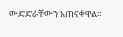ውድድራቸውን አጠናቀዋል።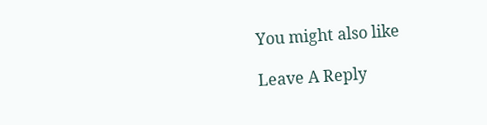You might also like

Leave A Reply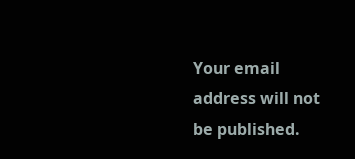Your email address will not be published.